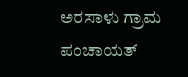ಅರಸಾಳು ಗ್ರಾಮ ಪಂಚಾಯತ್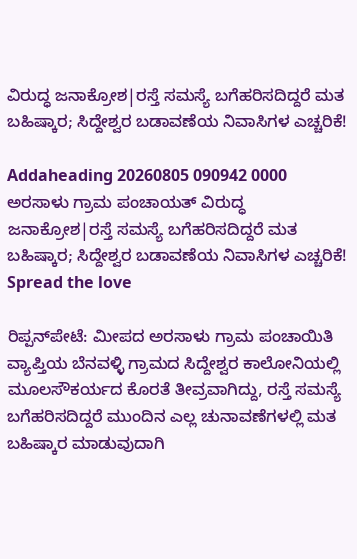ವಿರುದ್ಧ ಜನಾಕ್ರೋಶ|ರಸ್ತೆ ಸಮಸ್ಯೆ ಬಗೆಹರಿಸದಿದ್ದರೆ ಮತ ಬಹಿಷ್ಕಾರ; ಸಿದ್ದೇಶ್ವರ ಬಡಾವಣೆಯ ನಿವಾಸಿಗಳ ಎಚ್ಚರಿಕೆ!

Addaheading 20260805 090942 0000 ಅರಸಾಳು ಗ್ರಾಮ ಪಂಚಾಯತ್ ವಿರುದ್ಧ ಜನಾಕ್ರೋಶ|ರಸ್ತೆ ಸಮಸ್ಯೆ ಬಗೆಹರಿಸದಿದ್ದರೆ ಮತ ಬಹಿಷ್ಕಾರ; ಸಿದ್ದೇಶ್ವರ ಬಡಾವಣೆಯ ನಿವಾಸಿಗಳ ಎಚ್ಚರಿಕೆ!
Spread the love

ರಿಪ್ಪನ್‌ಪೇಟೆ: ಮೀಪದ ಅರಸಾಳು ಗ್ರಾಮ ಪಂಚಾಯಿತಿ ವ್ಯಾಪ್ತಿಯ ಬೆನವಳ್ಳಿ ಗ್ರಾಮದ ಸಿದ್ದೇಶ್ವರ ಕಾಲೋನಿಯಲ್ಲಿ ಮೂಲಸೌಕರ್ಯದ ಕೊರತೆ ತೀವ್ರವಾಗಿದ್ದು, ರಸ್ತೆ ಸಮಸ್ಯೆ ಬಗೆಹರಿಸದಿದ್ದರೆ ಮುಂದಿನ ಎಲ್ಲ ಚುನಾವಣೆಗಳಲ್ಲಿ ಮತ ಬಹಿಷ್ಕಾರ ಮಾಡುವುದಾಗಿ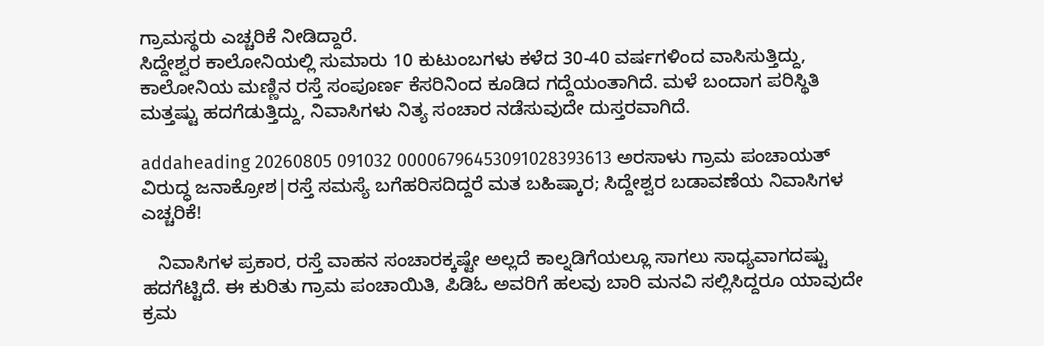ಗ್ರಾಮಸ್ಥರು ಎಚ್ಚರಿಕೆ ನೀಡಿದ್ದಾರೆ.
ಸಿದ್ದೇಶ್ವರ ಕಾಲೋನಿಯಲ್ಲಿ ಸುಮಾರು 10 ಕುಟುಂಬಗಳು ಕಳೆದ 30-40 ವರ್ಷಗಳಿಂದ ವಾಸಿಸುತ್ತಿದ್ದು, ಕಾಲೋನಿಯ ಮಣ್ಣಿನ ರಸ್ತೆ ಸಂಪೂರ್ಣ ಕೆಸರಿನಿಂದ ಕೂಡಿದ ಗದ್ದೆಯಂತಾಗಿದೆ. ಮಳೆ ಬಂದಾಗ ಪರಿಸ್ಥಿತಿ ಮತ್ತಷ್ಟು ಹದಗೆಡುತ್ತಿದ್ದು, ನಿವಾಸಿಗಳು ನಿತ್ಯ ಸಂಚಾರ ನಡೆಸುವುದೇ ದುಸ್ತರವಾಗಿದೆ.

addaheading 20260805 091032 00006796453091028393613 ಅರಸಾಳು ಗ್ರಾಮ ಪಂಚಾಯತ್ ವಿರುದ್ಧ ಜನಾಕ್ರೋಶ|ರಸ್ತೆ ಸಮಸ್ಯೆ ಬಗೆಹರಿಸದಿದ್ದರೆ ಮತ ಬಹಿಷ್ಕಾರ; ಸಿದ್ದೇಶ್ವರ ಬಡಾವಣೆಯ ನಿವಾಸಿಗಳ ಎಚ್ಚರಿಕೆ!

   ನಿವಾಸಿಗಳ ಪ್ರಕಾರ, ರಸ್ತೆ ವಾಹನ ಸಂಚಾರಕ್ಕಷ್ಟೇ ಅಲ್ಲದೆ ಕಾಲ್ನಡಿಗೆಯಲ್ಲೂ ಸಾಗಲು ಸಾಧ್ಯವಾಗದಷ್ಟು ಹದಗೆಟ್ಟಿದೆ. ಈ ಕುರಿತು ಗ್ರಾಮ ಪಂಚಾಯಿತಿ, ಪಿಡಿಓ ಅವರಿಗೆ ಹಲವು ಬಾರಿ ಮನವಿ ಸಲ್ಲಿಸಿದ್ದರೂ ಯಾವುದೇ ಕ್ರಮ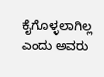ಕೈಗೊಳ್ಳಲಾಗಿಲ್ಲ ಎಂದು ಅವರು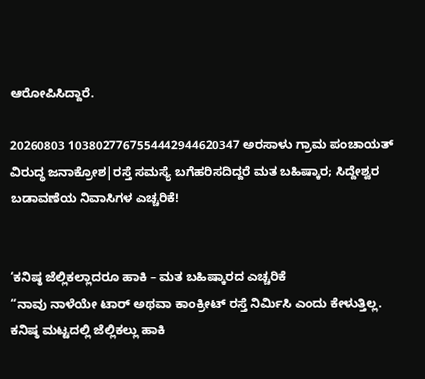ಆರೋಪಿಸಿದ್ದಾರೆ.

20260803 1038027767554442944620347 ಅರಸಾಳು ಗ್ರಾಮ ಪಂಚಾಯತ್ ವಿರುದ್ಧ ಜನಾಕ್ರೋಶ|ರಸ್ತೆ ಸಮಸ್ಯೆ ಬಗೆಹರಿಸದಿದ್ದರೆ ಮತ ಬಹಿಷ್ಕಾರ; ಸಿದ್ದೇಶ್ವರ ಬಡಾವಣೆಯ ನಿವಾಸಿಗಳ ಎಚ್ಚರಿಕೆ!


‘ಕನಿಷ್ಠ ಜೆಲ್ಲಿಕಲ್ಲಾದರೂ ಹಾಕಿ – ಮತ ಬಹಿಷ್ಕಾರದ ಎಚ್ಚರಿಕೆ
“ನಾವು ನಾಳೆಯೇ ಟಾರ್ ಅಥವಾ ಕಾಂಕ್ರೀಟ್ ರಸ್ತೆ ನಿರ್ಮಿಸಿ ಎಂದು ಕೇಳುತ್ತಿಲ್ಲ. ಕನಿಷ್ಠ ಮಟ್ಟದಲ್ಲಿ ಜೆಲ್ಲಿಕಲ್ಲು ಹಾಕಿ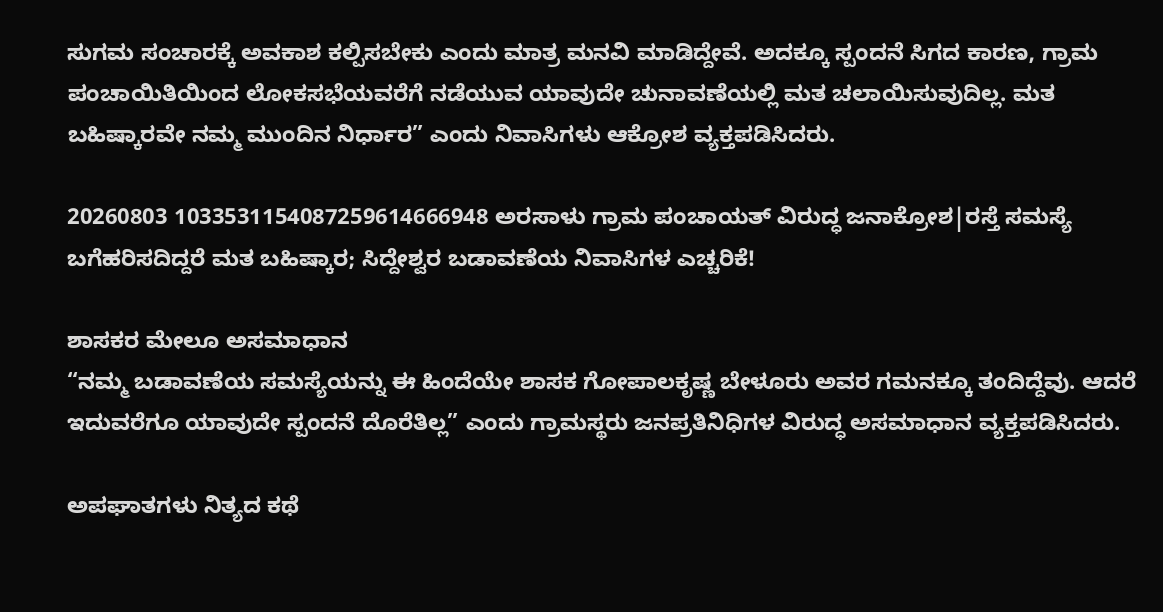ಸುಗಮ ಸಂಚಾರಕ್ಕೆ ಅವಕಾಶ ಕಲ್ಪಿಸಬೇಕು ಎಂದು ಮಾತ್ರ ಮನವಿ ಮಾಡಿದ್ದೇವೆ. ಅದಕ್ಕೂ ಸ್ಪಂದನೆ ಸಿಗದ ಕಾರಣ, ಗ್ರಾಮ ಪಂಚಾಯಿತಿಯಿಂದ ಲೋಕಸಭೆಯವರೆಗೆ ನಡೆಯುವ ಯಾವುದೇ ಚುನಾವಣೆಯಲ್ಲಿ ಮತ ಚಲಾಯಿಸುವುದಿಲ್ಲ. ಮತ ಬಹಿಷ್ಕಾರವೇ ನಮ್ಮ ಮುಂದಿನ ನಿರ್ಧಾರ” ಎಂದು ನಿವಾಸಿಗಳು ಆಕ್ರೋಶ ವ್ಯಕ್ತಪಡಿಸಿದರು.

20260803 1033531154087259614666948 ಅರಸಾಳು ಗ್ರಾಮ ಪಂಚಾಯತ್ ವಿರುದ್ಧ ಜನಾಕ್ರೋಶ|ರಸ್ತೆ ಸಮಸ್ಯೆ ಬಗೆಹರಿಸದಿದ್ದರೆ ಮತ ಬಹಿಷ್ಕಾರ; ಸಿದ್ದೇಶ್ವರ ಬಡಾವಣೆಯ ನಿವಾಸಿಗಳ ಎಚ್ಚರಿಕೆ!

ಶಾಸಕರ ಮೇಲೂ ಅಸಮಾಧಾನ
“ನಮ್ಮ ಬಡಾವಣೆಯ ಸಮಸ್ಯೆಯನ್ನು ಈ ಹಿಂದೆಯೇ ಶಾಸಕ ಗೋಪಾಲಕೃಷ್ಣ ಬೇಳೂರು ಅವರ ಗಮನಕ್ಕೂ ತಂದಿದ್ದೆವು. ಆದರೆ ಇದುವರೆಗೂ ಯಾವುದೇ ಸ್ಪಂದನೆ ದೊರೆತಿಲ್ಲ” ಎಂದು ಗ್ರಾಮಸ್ಥರು ಜನಪ್ರತಿನಿಧಿಗಳ ವಿರುದ್ಧ ಅಸಮಾಧಾನ ವ್ಯಕ್ತಪಡಿಸಿದರು.

ಅಪಘಾತಗಳು ನಿತ್ಯದ ಕಥೆ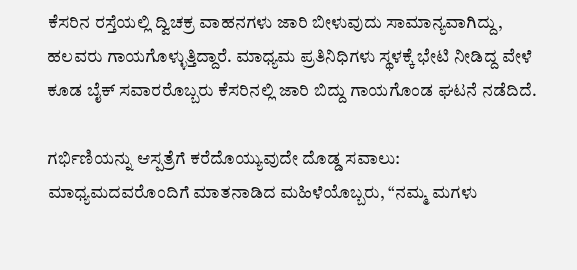ಕೆಸರಿನ ರಸ್ತೆಯಲ್ಲಿ ದ್ವಿಚಕ್ರ ವಾಹನಗಳು ಜಾರಿ ಬೀಳುವುದು ಸಾಮಾನ್ಯವಾಗಿದ್ದು, ಹಲವರು ಗಾಯಗೊಳ್ಳುತ್ತಿದ್ದಾರೆ. ಮಾಧ್ಯಮ ಪ್ರತಿನಿಧಿಗಳು ಸ್ಥಳಕ್ಕೆ ಭೇಟಿ ನೀಡಿದ್ದ ವೇಳೆ ಕೂಡ ಬೈಕ್ ಸವಾರರೊಬ್ಬರು ಕೆಸರಿನಲ್ಲಿ ಜಾರಿ ಬಿದ್ದು ಗಾಯಗೊಂಡ ಘಟನೆ ನಡೆದಿದೆ.

ಗರ್ಭಿಣಿಯನ್ನು ಆಸ್ಪತ್ರೆಗೆ ಕರೆದೊಯ್ಯುವುದೇ ದೊಡ್ಡ ಸವಾಲು:
ಮಾಧ್ಯಮದವರೊಂದಿಗೆ ಮಾತನಾಡಿದ ಮಹಿಳೆಯೊಬ್ಬರು, “ನಮ್ಮ ಮಗಳು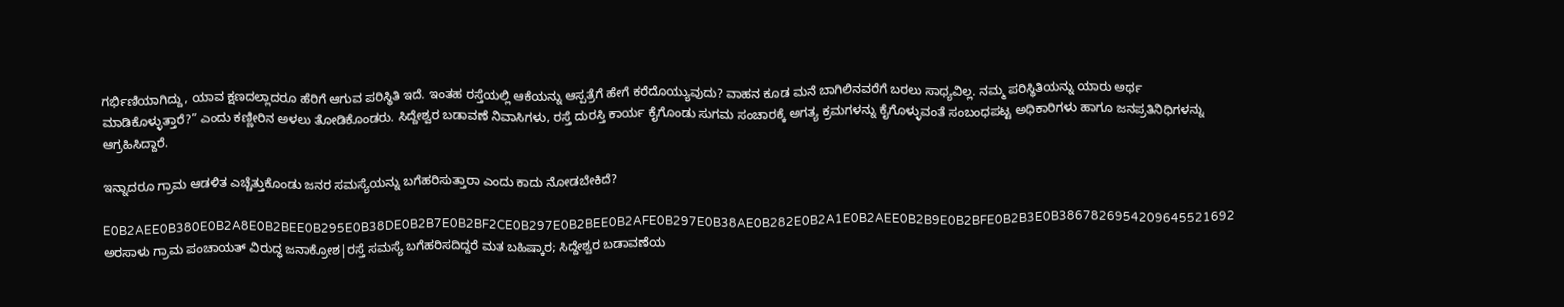ಗರ್ಭಿಣಿಯಾಗಿದ್ದು, ಯಾವ ಕ್ಷಣದಲ್ಲಾದರೂ ಹೆರಿಗೆ ಆಗುವ ಪರಿಸ್ಥಿತಿ ಇದೆ. ಇಂತಹ ರಸ್ತೆಯಲ್ಲಿ ಆಕೆಯನ್ನು ಆಸ್ಪತ್ರೆಗೆ ಹೇಗೆ ಕರೆದೊಯ್ಯುವುದು? ವಾಹನ ಕೂಡ ಮನೆ ಬಾಗಿಲಿನವರೆಗೆ ಬರಲು ಸಾಧ್ಯವಿಲ್ಲ. ನಮ್ಮ ಪರಿಸ್ಥಿತಿಯನ್ನು ಯಾರು ಅರ್ಥ ಮಾಡಿಕೊಳ್ಳುತ್ತಾರೆ?” ಎಂದು ಕಣ್ಣೀರಿನ ಅಳಲು ತೋಡಿಕೊಂಡರು. ಸಿದ್ದೇಶ್ವರ ಬಡಾವಣೆ ನಿವಾಸಿಗಳು, ರಸ್ತೆ ದುರಸ್ತಿ ಕಾರ್ಯ ಕೈಗೊಂಡು ಸುಗಮ ಸಂಚಾರಕ್ಕೆ ಅಗತ್ಯ ಕ್ರಮಗಳನ್ನು ಕೈಗೊಳ್ಳುವಂತೆ ಸಂಬಂಧಪಟ್ಟ ಅಧಿಕಾರಿಗಳು ಹಾಗೂ ಜನಪ್ರತಿನಿಧಿಗಳನ್ನು ಆಗ್ರಹಿಸಿದ್ದಾರೆ.

ಇನ್ನಾದರೂ ಗ್ರಾಮ ಆಡಳಿತ ಎಚ್ಚೆತ್ತುಕೊಂಡು ಜನರ ಸಮಸ್ಯೆಯನ್ನು ಬಗೆಹರಿಸುತ್ತಾರಾ ಎಂದು ಕಾದು ನೋಡಬೇಕಿದೆ?

E0B2AEE0B380E0B2A8E0B2BEE0B295E0B38DE0B2B7E0B2BF2CE0B297E0B2BEE0B2AFE0B297E0B38AE0B282E0B2A1E0B2AEE0B2B9E0B2BFE0B2B3E0B3867826954209645521692 ಅರಸಾಳು ಗ್ರಾಮ ಪಂಚಾಯತ್ ವಿರುದ್ಧ ಜನಾಕ್ರೋಶ|ರಸ್ತೆ ಸಮಸ್ಯೆ ಬಗೆಹರಿಸದಿದ್ದರೆ ಮತ ಬಹಿಷ್ಕಾರ; ಸಿದ್ದೇಶ್ವರ ಬಡಾವಣೆಯ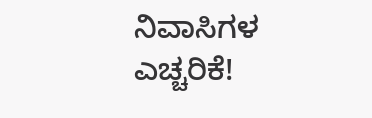ನಿವಾಸಿಗಳ ಎಚ್ಚರಿಕೆ!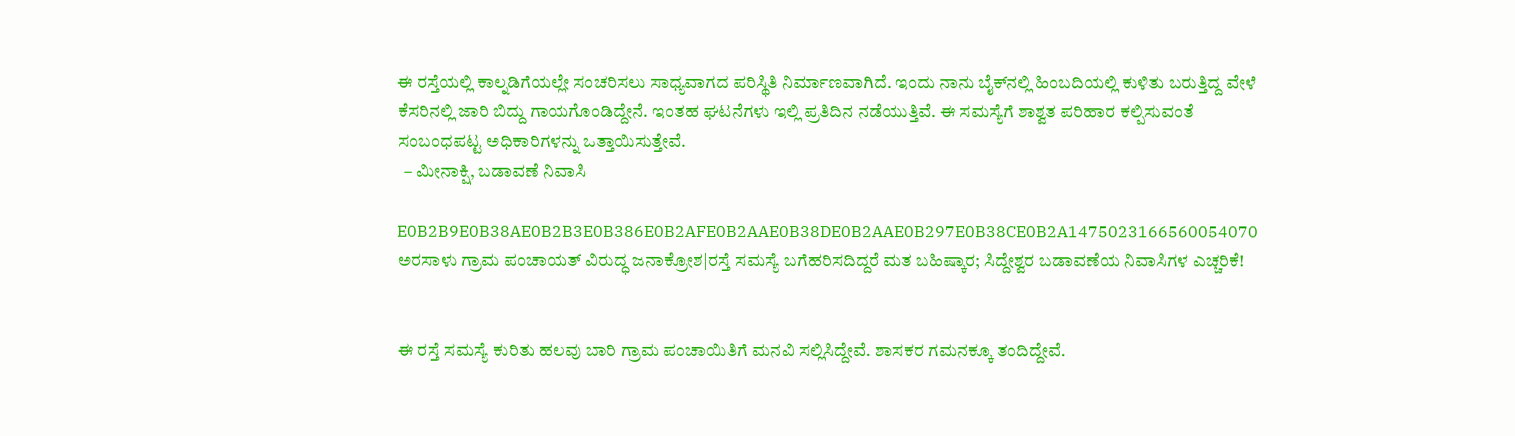ಈ ರಸ್ತೆಯಲ್ಲಿ ಕಾಲ್ನಡಿಗೆಯಲ್ಲೇ ಸಂಚರಿಸಲು ಸಾಧ್ಯವಾಗದ ಪರಿಸ್ಥಿತಿ ನಿರ್ಮಾಣವಾಗಿದೆ. ಇಂದು ನಾನು ಬೈಕ್‌ನಲ್ಲಿ ಹಿಂಬದಿಯಲ್ಲಿ ಕುಳಿತು ಬರುತ್ತಿದ್ದ ವೇಳೆ ಕೆಸರಿನಲ್ಲಿ ಜಾರಿ ಬಿದ್ದು ಗಾಯಗೊಂಡಿದ್ದೇನೆ. ಇಂತಹ ಘಟನೆಗಳು ಇಲ್ಲಿ ಪ್ರತಿದಿನ ನಡೆಯುತ್ತಿವೆ. ಈ ಸಮಸ್ಯೆಗೆ ಶಾಶ್ವತ ಪರಿಹಾರ ಕಲ್ಪಿಸುವಂತೆ ಸಂಬಂಧಪಟ್ಟ ಅಧಿಕಾರಿಗಳನ್ನು ಒತ್ತಾಯಿಸುತ್ತೇವೆ.
  – ಮೀನಾಕ್ಷಿ, ಬಡಾವಣೆ ನಿವಾಸಿ

E0B2B9E0B38AE0B2B3E0B386E0B2AFE0B2AAE0B38DE0B2AAE0B297E0B38CE0B2A1475023166560054070 ಅರಸಾಳು ಗ್ರಾಮ ಪಂಚಾಯತ್ ವಿರುದ್ಧ ಜನಾಕ್ರೋಶ|ರಸ್ತೆ ಸಮಸ್ಯೆ ಬಗೆಹರಿಸದಿದ್ದರೆ ಮತ ಬಹಿಷ್ಕಾರ; ಸಿದ್ದೇಶ್ವರ ಬಡಾವಣೆಯ ನಿವಾಸಿಗಳ ಎಚ್ಚರಿಕೆ!


ಈ ರಸ್ತೆ ಸಮಸ್ಯೆ ಕುರಿತು ಹಲವು ಬಾರಿ ಗ್ರಾಮ ಪಂಚಾಯಿತಿಗೆ ಮನವಿ ಸಲ್ಲಿಸಿದ್ದೇವೆ. ಶಾಸಕರ ಗಮನಕ್ಕೂ ತಂದಿದ್ದೇವೆ.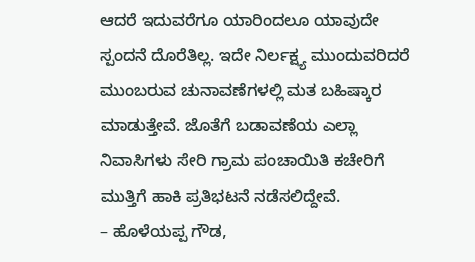ಆದರೆ ಇದುವರೆಗೂ ಯಾರಿಂದಲೂ ಯಾವುದೇ ಸ್ಪಂದನೆ ದೊರೆತಿಲ್ಲ. ಇದೇ ನಿರ್ಲಕ್ಷ್ಯ ಮುಂದುವರಿದರೆ ಮುಂಬರುವ ಚುನಾವಣೆಗಳಲ್ಲಿ ಮತ ಬಹಿಷ್ಕಾರ ಮಾಡುತ್ತೇವೆ. ಜೊತೆಗೆ ಬಡಾವಣೆಯ ಎಲ್ಲಾ ನಿವಾಸಿಗಳು ಸೇರಿ ಗ್ರಾಮ ಪಂಚಾಯಿತಿ ಕಚೇರಿಗೆ ಮುತ್ತಿಗೆ ಹಾಕಿ ಪ್ರತಿಭಟನೆ ನಡೆಸಲಿದ್ದೇವೆ.
– ಹೊಳೆಯಪ್ಪ ಗೌಡ,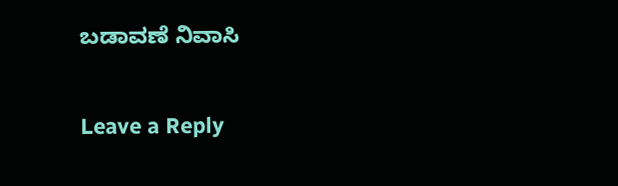ಬಡಾವಣೆ ನಿವಾಸಿ

Leave a Reply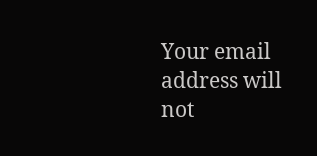Your email address will not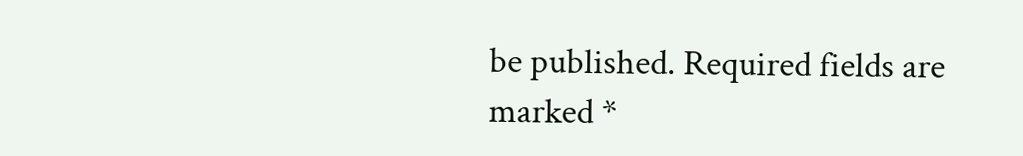be published. Required fields are marked *